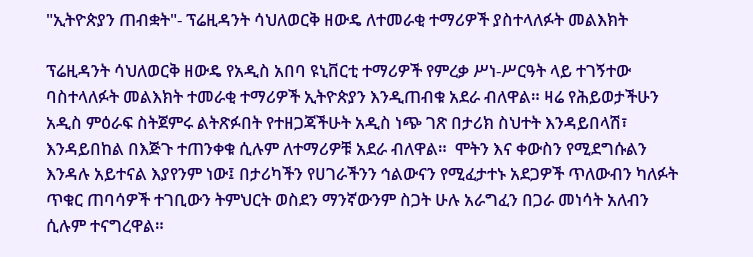"ኢትዮጵያን ጠብቋት"- ፕሬዚዳንት ሳህለወርቅ ዘውዴ ለተመራቂ ተማሪዎች ያስተላለፉት መልእክት

ፕሬዚዳንት ሳህለወርቅ ዘውዴ የአዲስ አበባ ዩኒቨርቲ ተማሪዎች የምረቃ ሥነ-ሥርዓት ላይ ተገኝተው ባስተላለፉት መልእክት ተመራቂ ተማሪዎች ኢትዮጵያን እንዲጠብቁ አደራ ብለዋል። ዛሬ የሕይወታችሁን አዲስ ምዕራፍ ስትጀምሩ ልትጽፉበት የተዘጋጃችሁት አዲስ ነጭ ገጽ በታሪክ ስህተት እንዳይበላሽ፣ እንዳይበከል በእጅጉ ተጠንቀቁ ሲሉም ለተማሪዎቹ አደራ ብለዋል።  ሞትን እና ቀውስን የሚደግሱልን እንዳሉ አይተናል እያየንም ነው፤ በታሪካችን የሀገራችንን ኅልውናን የሚፈታተኑ አደጋዎች ጥለውብን ካለፉት ጥቁር ጠባሳዎች ተገቢውን ትምህርት ወስደን ማንኛውንም ስጋት ሁሉ አራግፈን በጋራ መነሳት አለብን ሲሉም ተናግረዋል።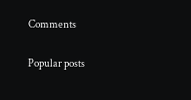Comments

Popular posts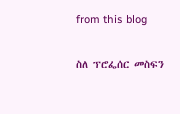from this blog

ስለ ፕሮፌሰር መስፍን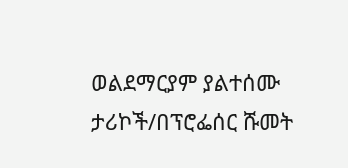ወልደማርያም ያልተሰሙ ታሪኮች/በፕሮፌሰር ሹመት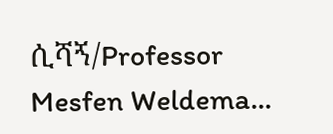ሲሻኝ/Professor Mesfen Weldema...